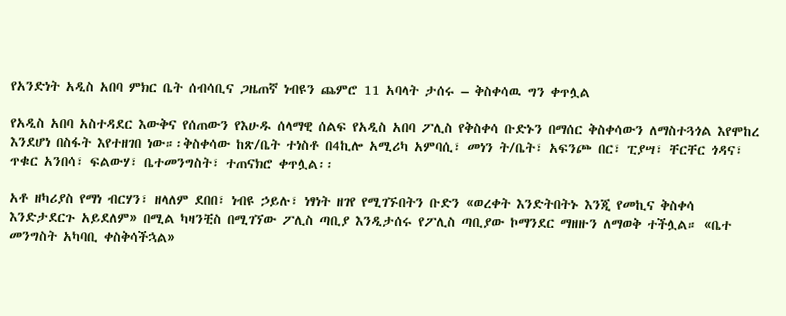የአንድነት አዲስ አበባ ምክር ቤት ሰብሳቢና ጋዜጠኛ ነብዩን ጨምሮ 11 አባላት ታሰሩ – ቅስቀሳዉ ግን ቀጥሏል

የአዲስ አበባ አስተዳደር እውቅና የሰጠውን የእሁዱ ሰላማዊ ሰልፍ የአዲስ አበባ ፖሊስ የቅስቀሳ ቡድኑን በማሰር ቅስቀሳውን ለማስተጓጎል እየሞከረ እንደሆነ በስፋት እየተዘገበ ነው።፡ቅስቀሳው ከጽ/ቤት ተነስቶ በ4ኪሎ አሚሪካ አምባሲ፣ መነን ት/ቤት፣ አፍንጮ በር፣ ፒያሣ፣ ቸርቸር ጎዳና፣ ጥቁር አንበሳ፣ ፍልውሃ፣ ቤተመንግስት፣ ተጠናክሮ ቀጥሏል፡፡

አቶ ዘካሪያስ የማነ ብርሃን፣ ዘላለም ደበበ፣ ነብዩ ኃይሉ፣ ነፃነት ዘገየ የሚገኙበትን ቡድን «ወረቀት እንድትበትኑ እንጂ የመኪና ቅስቀሳ እንድታደርጉ አይደለም» በሚል ካዛንቺስ በሚገኘው ፖሊስ ጣቢያ እንዲታሰሩ የፖሊስ ጣቢያው ኮማንደር ማዘዙን ለማወቅ ተችሏል። «ቤተ መንግስት አካባቢ ቀስቅሳችኋል»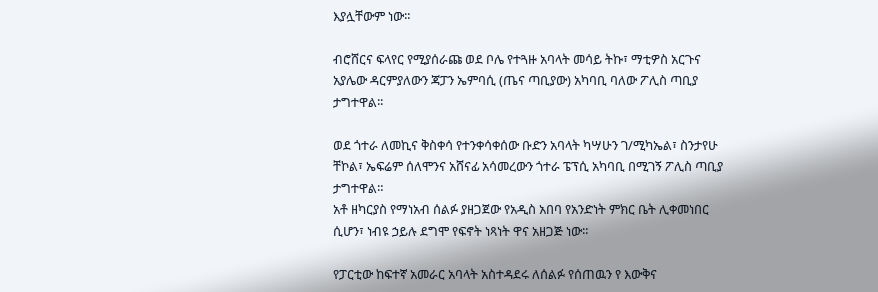እያሏቸውም ነው።

ብሮሸርና ፍላየር የሚያሰራጩ ወደ ቦሌ የተጓዙ አባላት መሳይ ትኩ፣ ማቲዎስ አርጉና አያሌው ዳርምያለውን ጃፓን ኤምባሲ (ጤና ጣቢያው) አካባቢ ባለው ፖሊስ ጣቢያ ታግተዋል፡፡

ወደ ጎተራ ለመኪና ቅስቀሳ የተንቀሳቀሰው ቡድን አባላት ካሣሁን ገ/ሚካኤል፣ ስንታየሁ ቸኮል፣ ኤፍሬም ሰለሞንና አሸናፊ አሳመረውን ጎተራ ፔፕሲ አካባቢ በሚገኝ ፖሊስ ጣቢያ ታግተዋል።
አቶ ዘካርያስ የማነአብ ሰልፉ ያዘጋጀው የአዲስ አበባ የአንድነት ምክር ቤት ሊቀመነበር ሲሆን፣ ነብዩ ኃይሉ ደግሞ የፍኖት ነጻነት ዋና አዘጋጅ ነው።

የፓርቲው ከፍተኛ አመራር አባላት አስተዳደሩ ለሰልፉ የሰጠዉን የ እውቅና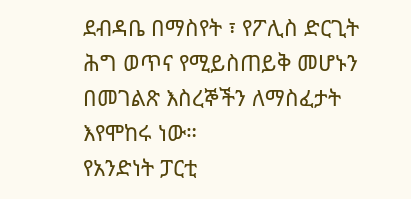ደብዳቤ በማስየት ፣ የፖሊስ ድርጊት ሕግ ወጥና የሚይስጠይቅ መሆኑን በመገልጽ እስረኞችን ለማስፈታት እየሞከሩ ነው።
የአንድነት ፓርቲ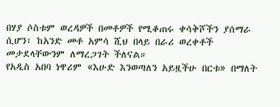በሃያ ሶስቱም ወረዳዎች በመቶዎች የሚቆጠሩ ቀሳቅሾችን ያሰማራ ሲሆን፣ ከአንድ መቶ አምሳ ሺህ በላይ በራሪ ወረቀቶች መታደላቸውንም ለማረጋገት ችለናል።
የአዲስ አበባ ነዋሪም «እሁድ እንወጣለን አይዟችሁ በርቱ» በማለት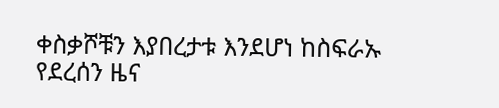ቀስቃሾቹን እያበረታቱ እንደሆነ ከስፍራኡ የደረሰን ዜና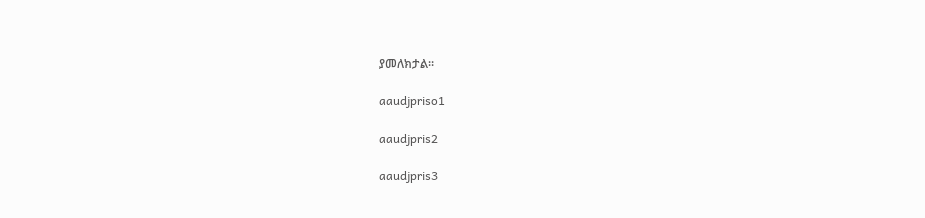ያመለክታል።

aaudjpriso1

aaudjpris2

aaudjpris3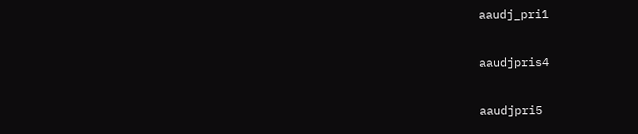aaudj_pri1

aaudjpris4

aaudjpri5